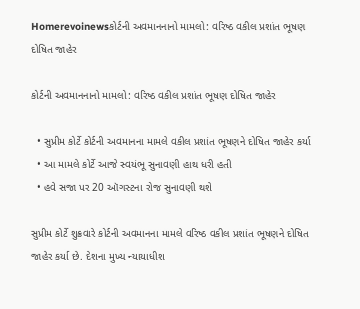Homerevoinewsકોર્ટની અવમાનનાનો મામલો: વરિષ્ઠ વકીલ પ્રશાંત ભૂષણ દોષિત જાહેર

કોર્ટની અવમાનનાનો મામલો: વરિષ્ઠ વકીલ પ્રશાંત ભૂષણ દોષિત જાહેર

  • સુપ્રીમ કોર્ટે કોર્ટની અવમાનના મામલે વકીલ પ્રશાંત ભૂષણને દોષિત જાહેર કર્યા
  • આ મામલે કોર્ટે આજે સ્વયંભૂ સુનાવણી હાથ ધરી હતી
  • હવે સજા પર 20 ઑગસ્ટના રોજ સુનાવણી થશે

સુપ્રીમ કોર્ટે શુક્રવારે કોર્ટની અવમાનના મામલે વરિષ્ઠ વકીલ પ્રશાંત ભૂષણને દોષિત જાહેર કર્યા છે. દેશના મુખ્ય ન્યાયાધીશ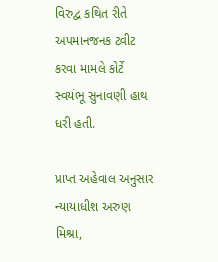વિરુદ્વ કથિત રીતે અપમાનજનક ટ્વીટ કરવા મામલે કોર્ટે સ્વયંભૂ સુનાવણી હાથ ધરી હતી.

પ્રાપ્ત અહેવાલ અનુસાર ન્યાયાધીશ અરુણ મિશ્રા,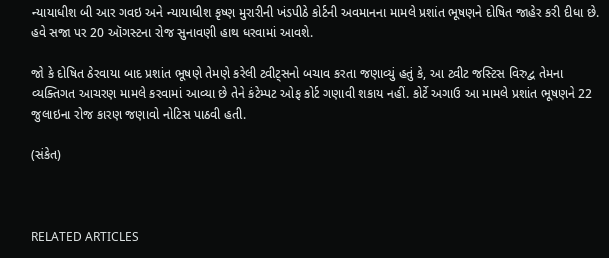ન્યાયાધીશ બી આર ગવઇ અને ન્યાયાધીશ કૃષ્ણ મુરારીની ખંડપીઠે કોર્ટની અવમાનના મામલે પ્રશાંત ભૂષણને દોષિત જાહેર કરી દીધા છે. હવે સજા પર 20 ઑગસ્ટના રોજ સુનાવણી હાથ ધરવામાં આવશે.

જો કે દોષિત ઠેરવાયા બાદ પ્રશાંત ભૂષણે તેમણે કરેલી ટ્વીટ્સનો બચાવ કરતા જણાવ્યું હતું કે, આ ટ્વીટ જસ્ટિસ વિરુદ્વ તેમના વ્યક્તિગત આચરણ મામલે કરવામાં આવ્યા છે તેને કંટેમ્પટ ઓફ કોર્ટ ગણાવી શકાય નહીં. કોર્ટે અગાઉ આ મામલે પ્રશાંત ભૂષણને 22 જુલાઇના રોજ કારણ જણાવો નોટિસ પાઠવી હતી.

(સંકેત)



RELATED ARTICLES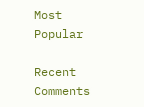Most Popular

Recent Comments